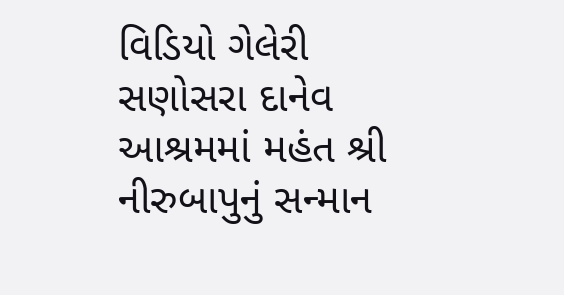વિડિયો ગેલેરી સણોસરા દાનેવ આશ્રમમાં મહંત શ્રી નીરુબાપુનું સન્માન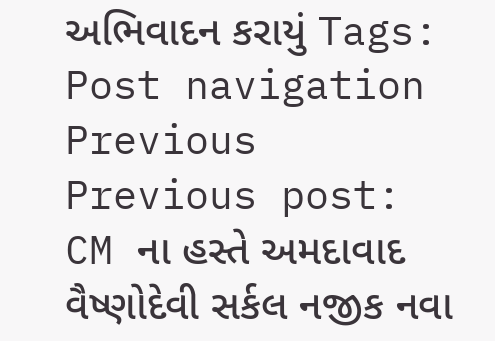અભિવાદન કરાયું Tags: Post navigation Previous Previous post: CM ના હસ્તે અમદાવાદ વૈષ્ણોદેવી સર્કલ નજીક નવા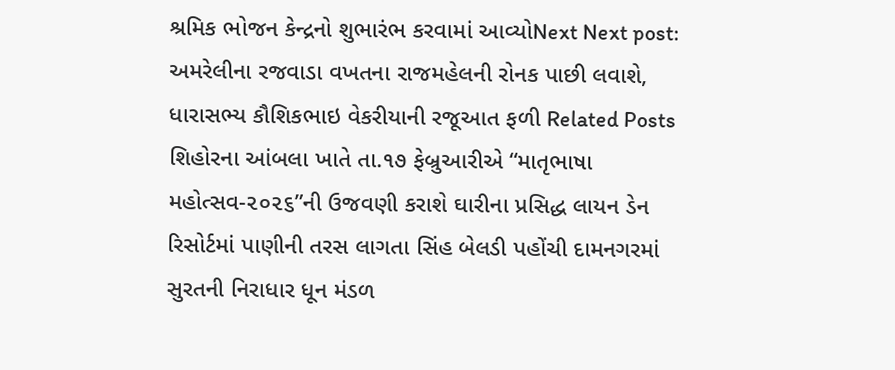શ્રમિક ભોજન કેન્દ્રનો શુભારંભ કરવામાં આવ્યોNext Next post: અમરેલીના રજવાડા વખતના રાજમહેલની રોનક પાછી લવાશે, ધારાસભ્ય કૌશિકભાઇ વેકરીયાની રજૂઆત ફળી Related Posts શિહોરના આંબલા ખાતે તા.૧૭ ફેબ્રુઆરીએ “માતૃભાષા મહોત્સવ-૨૦૨૬”ની ઉજવણી કરાશે ઘારીના પ્રસિદ્ધ લાયન ડેન રિસોર્ટમાં પાણીની તરસ લાગતા સિંહ બેલડી પહોંચી દામનગરમાં સુરતની નિરાધાર ધૂન મંડળ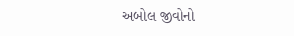અબોલ જીવોનો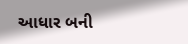આધાર બની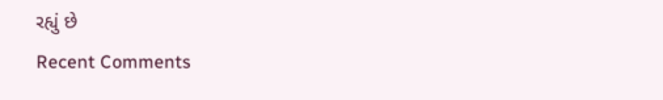રહ્યું છે
Recent Comments